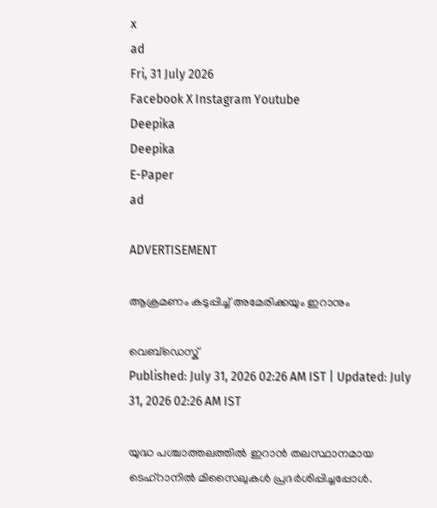x
ad
Fri, 31 July 2026
Facebook X Instagram Youtube
Deepika
Deepika
E-Paper
ad

ADVERTISEMENT

ആക്രമണം കടുപ്പിച്ച് അമേരിക്കയും ഇറാനും

വെബ്ഡെസ്ക്
Published: July 31, 2026 02:26 AM IST | Updated: July 31, 2026 02:26 AM IST

യുദ്ധ പശ്ചാത്തലത്തിൽ ഇറാൻ തലസ്ഥാനമായ ടെഹ്റാനിൽ മിസൈലുകൾ പ്രദർശിപ്പിച്ചപ്പോൾ.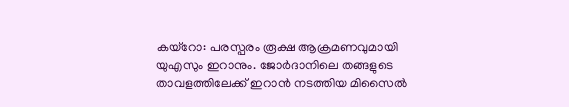കയ്റോ: പരസ്പരം രൂക്ഷ ആക്രമണവുമായി യുഎസും ഇറാനും. ജോർദാനിലെ തങ്ങളുടെ താവളത്തിലേക്ക് ഇറാൻ നടത്തിയ മിസൈൽ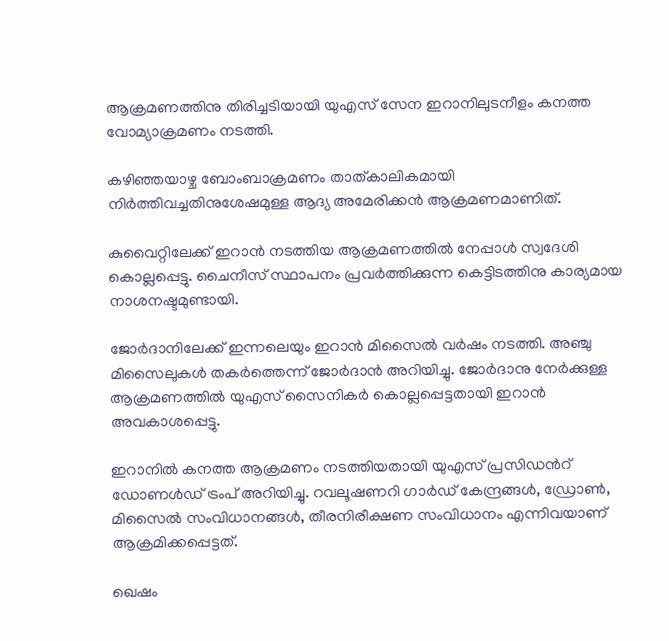ആക്രമണത്തിനു തിരിച്ചടിയായി യുഎസ് സേന ഇറാനിലുടനീളം കനത്ത വോമ്യാക്രമണം നടത്തി.

കഴിഞ്ഞയാഴ്ച ബോംബാക്രമണം താത്കാലികമായി നിർത്തിവച്ചതിനുശേഷമുള്ള ആദ്യ അമേരിക്കൻ ആക്രമണമാണിത്.

കുവൈറ്റിലേക്ക് ഇറാൻ നടത്തിയ ആക്രമണത്തിൽ നേപ്പാൾ സ്വദേശി കൊല്ലപ്പെട്ടു. ചൈനീസ് സ്ഥാപനം പ്രവർത്തിക്കുന്ന കെട്ടിടത്തിനു കാര്യമായ നാശനഷ്ടമുണ്ടായി.

ജോർദാനിലേക്ക് ഇന്നലെയും ഇറാൻ മിസൈൽ വർഷം നടത്തി. അഞ്ചു മിസൈലുകൾ തകർത്തെന്ന് ജോർദാൻ അറിയിച്ചു. ജോർദാനു നേർക്കുള്ള ആക്രമണത്തിൽ യുഎസ് സൈനികർ കൊല്ലപ്പെട്ടതായി ഇറാൻ അവകാശപ്പെട്ടു.

ഇറാനിൽ കനത്ത ആക്രമണം നടത്തിയതായി യുഎസ് പ്രസിഡന്‍റ് ഡോണൾഡ് ട്രംപ് അറിയിച്ചു. റവലൂഷണറി ഗാർഡ് കേന്ദ്രങ്ങൾ, ഡ്രോൺ, മിസൈൽ സംവിധാനങ്ങൾ, തീരനിരീക്ഷണ സംവിധാനം എന്നിവയാണ് ആക്രമിക്കപ്പെട്ടത്.

ഖെഷം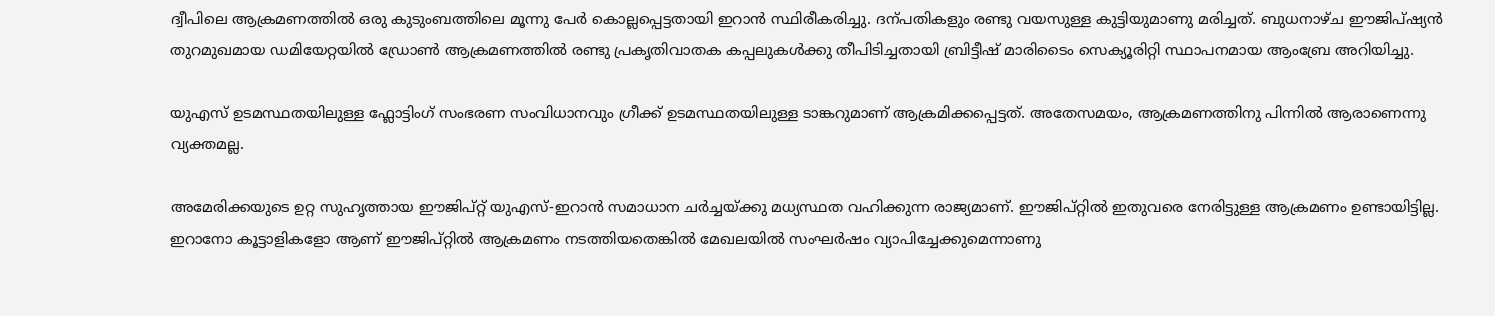ദ്വീപിലെ ആക്രമണത്തിൽ ഒരു കുടുംബത്തിലെ മൂന്നു പേർ കൊല്ലപ്പെട്ടതായി ഇറാൻ സ്ഥിരീകരിച്ചു. ദന്പതികളും രണ്ടു വയസുള്ള കുട്ടിയുമാണു മരിച്ചത്. ബുധനാഴ്ച ഈജിപ്ഷ്യൻ തുറമുഖമായ ഡമിയേറ്റയിൽ ഡ്രോൺ ആക്രമണത്തിൽ രണ്ടു പ്രകൃതിവാതക കപ്പലുകൾക്കു തീപിടിച്ചതായി ബ്രിട്ടീഷ് മാരിടൈം സെക്യൂരിറ്റി സ്ഥാപനമായ ആംബ്രേ അറിയിച്ചു.

യുഎസ് ഉടമസ്ഥതയിലുള്ള ഫ്ലോട്ടിംഗ് സംഭരണ സംവിധാനവും ഗ്രീക്ക് ഉടമസ്ഥതയിലുള്ള ടാങ്കറുമാണ് ആക്രമിക്കപ്പെട്ടത്. അതേസമയം, ആക്രമണത്തിനു പിന്നിൽ ആരാണെന്നു വ്യക്തമല്ല.

അമേരിക്കയുടെ ഉറ്റ സുഹൃത്തായ ഈജിപ്റ്റ് യുഎസ്-ഇറാൻ സമാധാന ചർച്ചയ്ക്കു മധ്യസ്ഥത വഹിക്കുന്ന രാജ്യമാണ്. ഈജിപ്റ്റിൽ ഇതുവരെ നേരിട്ടുള്ള ആക്രമണം ഉണ്ടായിട്ടില്ല. ഇറാനോ കൂട്ടാളികളോ ആണ് ഈജിപ്റ്റിൽ ആക്രമണം നടത്തിയതെങ്കിൽ മേഖലയിൽ സംഘർഷം വ്യാപിച്ചേക്കുമെന്നാണു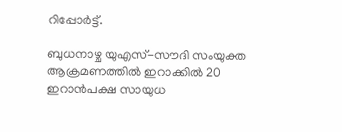റിപ്പോർട്ട്.

ബുധനാഴ്ച യുഎസ്-സൗദി സംയുക്ത ആക്രമണത്തിൽ ഇറാക്കിൽ 20 ഇറാൻപക്ഷ സായുധ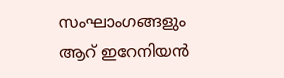സംഘാംഗങ്ങളും ആറ് ഇറേനിയൻ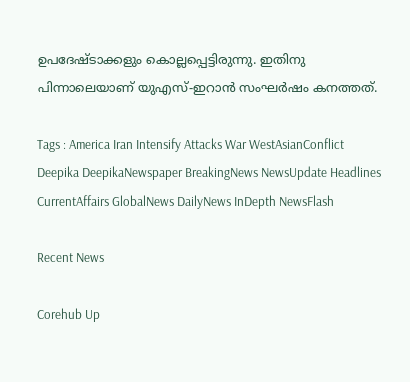ഉപദേഷ്ടാക്കളും കൊല്ലപ്പെട്ടിരുന്നു. ഇതിനു പിന്നാലെയാണ് യുഎസ്-ഇറാൻ സംഘർഷം കനത്തത്.

Tags : America Iran Intensify Attacks War WestAsianConflict Deepika DeepikaNewspaper BreakingNews NewsUpdate Headlines CurrentAffairs GlobalNews DailyNews InDepth NewsFlash

Recent News

Corehub Up